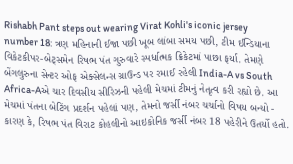Rishabh Pant steps out wearing Virat Kohli's iconic jersey number 18: ત્રણ મહિનાની ઈજા પછી ખૂબ લાંબા સમય પછી, ટીમ ઈન્ડિયાના વિકેટકીપર-બેટ્સમેન રિષભ પંત ગુરુવારે સ્પર્ધાત્મક ક્રિકેટમાં પાછા ફર્યા. તેમણે બેંગલુરુના સેન્ટર ઓફ એક્સેલન્સ ગ્રાઉન્ડ પર રમાઈ રહેલી India-A vs South Africa-Aએ ચાર દિવસીય સીરિઝની પહેલી મેચમાં ટીમનું નેતૃત્વ કરી રહ્યો છે. આ મેચમાં પંતના બેટિંગ પ્રદર્શન પહેલાં પણ, તેમનો જર્સી નંબર ચર્ચાનો વિષય બન્યો - કારણ કે, રિષભ પંત વિરાટ કોહલીનો આઇકોનિક જર્સી નંબર 18 પહેરીને ઉતર્યો હતો.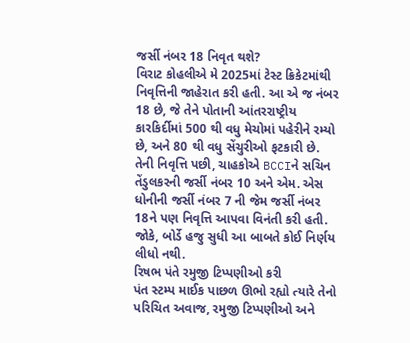જર્સી નંબર 18 નિવૃત થશે?
વિરાટ કોહલીએ મે 2025માં ટેસ્ટ ક્રિકેટમાંથી નિવૃત્તિની જાહેરાત કરી હતી. આ એ જ નંબર 18 છે, જે તેને પોતાની આંતરરાષ્ટ્રીય કારકિર્દીમાં 500 થી વધુ મેચોમાં પહેરીને રમ્યો છે, અને 80 થી વધુ સેંચુરીઓ ફટકારી છે. તેની નિવૃત્તિ પછી, ચાહકોએ BCCIને સચિન તેંડુલકરની જર્સી નંબર 10 અને એમ. એસ ધોનીની જર્સી નંબર 7 ની જેમ જર્સી નંબર 18ને પણ નિવૃત્તિ આપવા વિનંતી કરી હતી. જોકે, બોર્ડે હજુ સુધી આ બાબતે કોઈ નિર્ણય લીધો નથી.
રિષભ પંતે રમુજી ટિપ્પણીઓ કરી
પંત સ્ટમ્પ માઈક પાછળ ઊભો રહ્યો ત્યારે તેનો પરિચિત અવાજ, રમુજી ટિપ્પણીઓ અને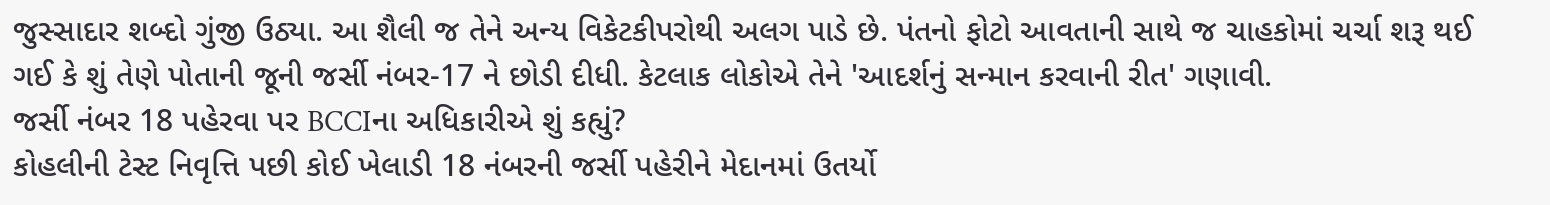જુસ્સાદાર શબ્દો ગુંજી ઉઠ્યા. આ શૈલી જ તેને અન્ય વિકેટકીપરોથી અલગ પાડે છે. પંતનો ફોટો આવતાની સાથે જ ચાહકોમાં ચર્ચા શરૂ થઈ ગઈ કે શું તેણે પોતાની જૂની જર્સી નંબર-17 ને છોડી દીધી. કેટલાક લોકોએ તેને 'આદર્શનું સન્માન કરવાની રીત' ગણાવી.
જર્સી નંબર 18 પહેરવા પર BCCIના અધિકારીએ શું કહ્યું?
કોહલીની ટેસ્ટ નિવૃત્તિ પછી કોઈ ખેલાડી 18 નંબરની જર્સી પહેરીને મેદાનમાં ઉતર્યો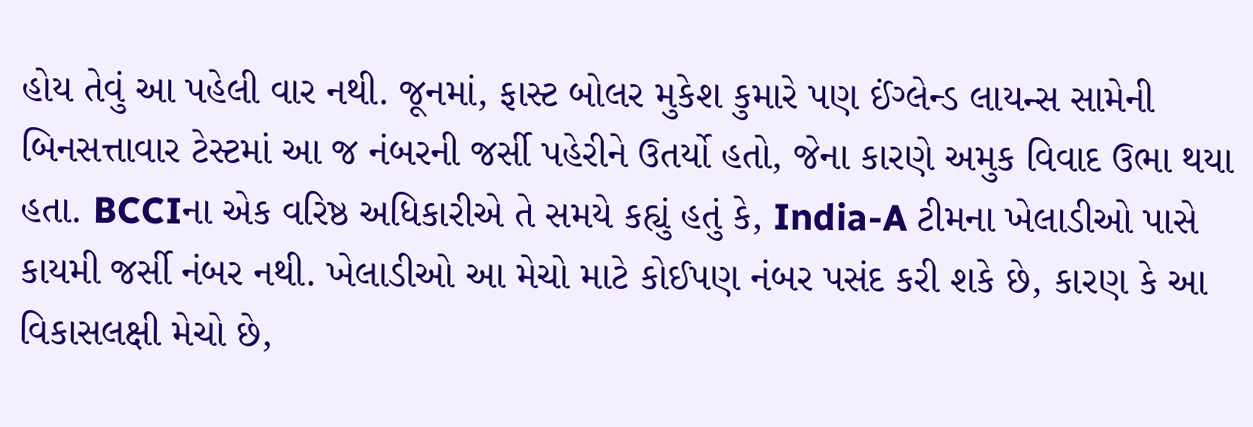હોય તેવું આ પહેલી વાર નથી. જૂનમાં, ફાસ્ટ બોલર મુકેશ કુમારે પણ ઈંગ્લેન્ડ લાયન્સ સામેની બિનસત્તાવાર ટેસ્ટમાં આ જ નંબરની જર્સી પહેરીને ઉતર્યો હતો, જેના કારણે અમુક વિવાદ ઉભા થયા હતા. BCCIના એક વરિષ્ઠ અધિકારીએ તે સમયે કહ્યું હતું કે, India-A ટીમના ખેલાડીઓ પાસે કાયમી જર્સી નંબર નથી. ખેલાડીઓ આ મેચો માટે કોઈપણ નંબર પસંદ કરી શકે છે, કારણ કે આ વિકાસલક્ષી મેચો છે,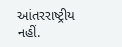આંતરરાષ્ટ્રીય નહીં.